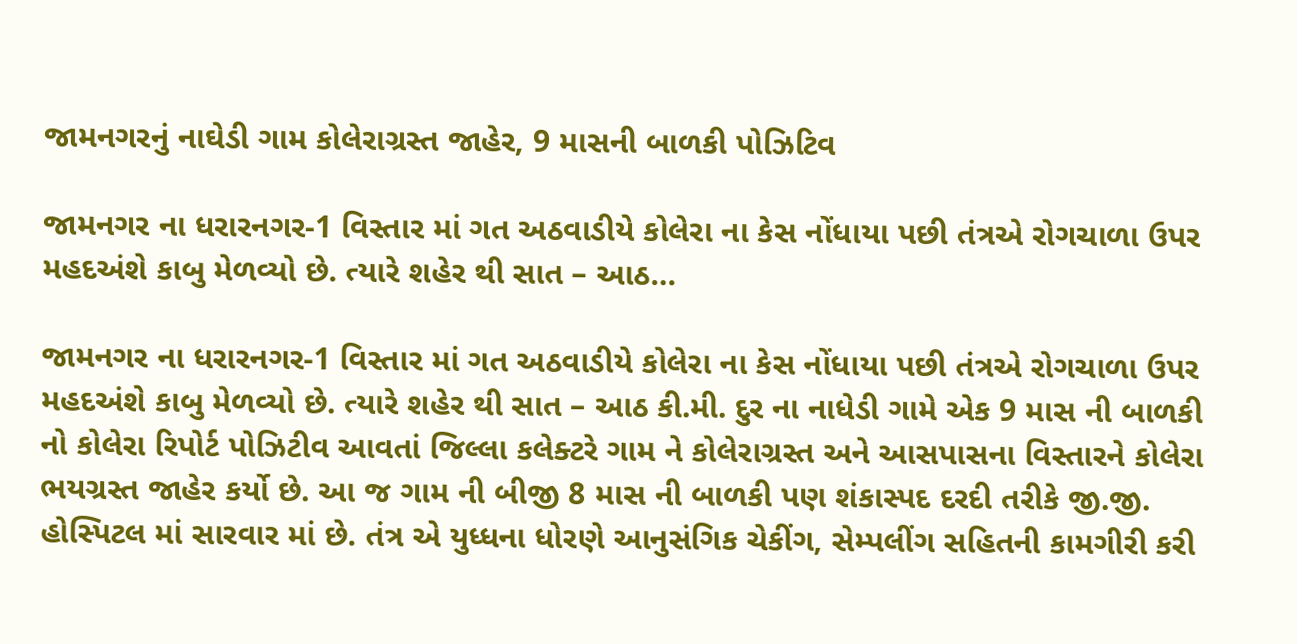જામનગરનું નાઘેડી ગામ કોલેરાગ્રસ્ત જાહેર, 9 માસની બાળકી પોઝિટિવ

જામનગર ના ધરારનગર-1 વિસ્તાર માં ગત અઠવાડીયે કોલેરા ના કેસ નોંધાયા પછી તંત્રએ રોગચાળા ઉપર મહદઅંશે કાબુ મેળવ્યો છે. ત્યારે શહેર થી સાત – આઠ…

જામનગર ના ધરારનગર-1 વિસ્તાર માં ગત અઠવાડીયે કોલેરા ના કેસ નોંધાયા પછી તંત્રએ રોગચાળા ઉપર મહદઅંશે કાબુ મેળવ્યો છે. ત્યારે શહેર થી સાત – આઠ કી.મી. દુર ના નાધેડી ગામે એક 9 માસ ની બાળકી નો કોલેરા રિપોર્ટ પોઝિટીવ આવતાં જિલ્લા કલેક્ટરે ગામ ને કોલેરાગ્રસ્ત અને આસપાસના વિસ્તારને કોલેરા ભયગ્રસ્ત જાહેર કર્યો છે. આ જ ગામ ની બીજી 8 માસ ની બાળકી પણ શંકાસ્પદ દરદી તરીકે જી.જી. હોસ્પિટલ માં સારવાર માં છે. તંત્ર એ યુધ્ધના ધોરણે આનુસંગિક ચેકીંગ, સેમ્પલીંગ સહિતની કામગીરી કરી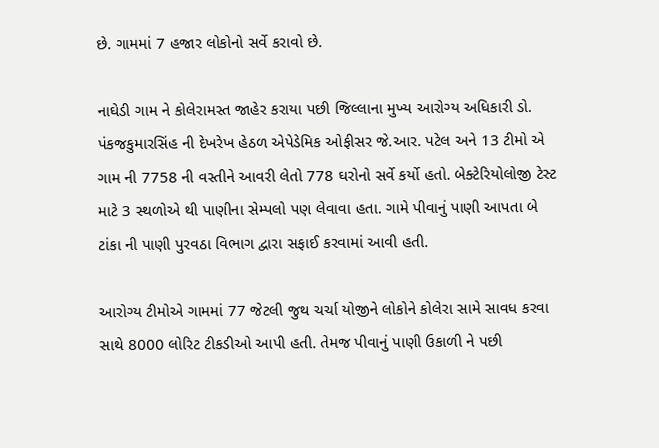છે. ગામમાં 7 હજાર લોકોનો સર્વે કરાવો છે.

નાઘેડી ગામ ને કોલેરામસ્ત જાહેર કરાયા પછી જિલ્લાના મુખ્ય આરોગ્ય અધિકારી ડો. પંકજકુમારસિંહ ની દેખરેખ હેઠળ એપેડેમિક ઓફીસર જે.આર. પટેલ અને 13 ટીમો એ ગામ ની 7758 ની વસ્તીને આવરી લેતો 778 ઘરોનો સર્વે કર્યો હતો. બેક્ટેરિયોલોજી ટેસ્ટ માટે 3 સ્થળોએ થી પાણીના સેમ્પલો પણ લેવાવા હતા. ગામે પીવાનું પાણી આપતા બે ટાંકા ની પાણી પુરવઠા વિભાગ દ્વારા સફાઈ કરવામાં આવી હતી.

આરોગ્ય ટીમોએ ગામમાં 77 જેટલી જુથ ચર્ચા યોજીને લોકોને કોલેરા સામે સાવધ કરવા સાથે 8000 લોરિટ ટીકડીઓ આપી હતી. તેમજ પીવાનું પાણી ઉકાળી ને પછી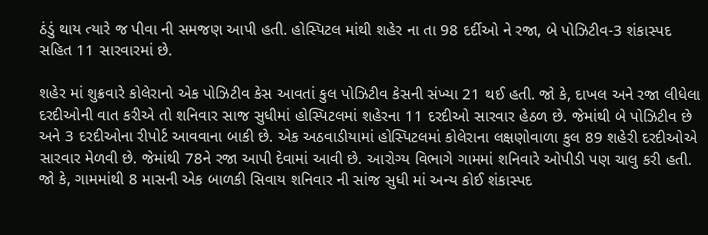ઠંડું થાય ત્યારે જ પીવા ની સમજણ આપી હતી. હોસ્પિટલ માંથી શહેર ના તા 98 દર્દીઓ ને રજા, બે પોઝિટીવ-3 શંકાસ્પદ સહિત 11 સારવારમાં છે.

શહેર માં શુક્રવારે કોલેરાનો એક પોઝિટીવ કેસ આવતાં કુલ પોઝિટીવ કેસની સંખ્યા 21 થઈ હતી. જો કે, દાખલ અને રજા લીધેલા દરદીઓની વાત કરીએ તો શનિવાર સાજ સુધીમાં હોસ્પિટલમાં શહેરના 11 દરદીઓ સારવાર હેઠળ છે. જેમાંથી બે પોઝિટીવ છે અને 3 દરદીઓના રીપોર્ટ આવવાના બાકી છે. એક અઠવાડીયામાં હોસ્પિટલમાં કોલેરાના લક્ષણોવાળા કુલ 89 શહેરી દરદીઓએ સારવાર મેળવી છે. જેમાંથી 78ને રજા આપી દેવામાં આવી છે. આરોગ્ય વિભાગે ગામમાં શનિવારે ઓપીડી પણ ચાલુ કરી હતી. જો કે, ગામમાંથી 8 માસની એક બાળકી સિવાય શનિવાર ની સાંજ સુધી માં અન્ય કોઈ શંકાસ્પદ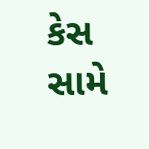કેસ સામે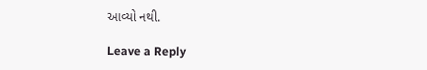આવ્યો નથી.

Leave a Reply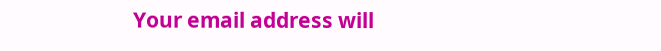Your email address will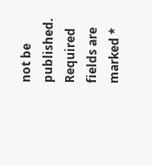not be published. Required fields are marked *